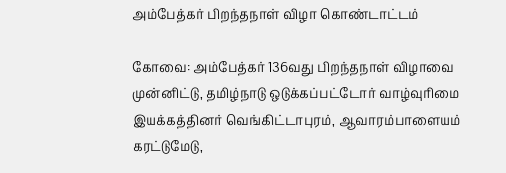அம்பேத்கர் பிறந்தநாள் விழா கொண்டாட்டம்

கோவை: அம்பேத்கர் 136வது பிறந்தநாள் விழாவை முன்னிட்டு, தமிழ்நாடு ஒடுக்கப்பட்டோர் வாழ்வுரிமை இயக்கத்தினர் வெங்கிட்டாபுரம், ஆவாரம்பாளையம் கரட்டுமேடு,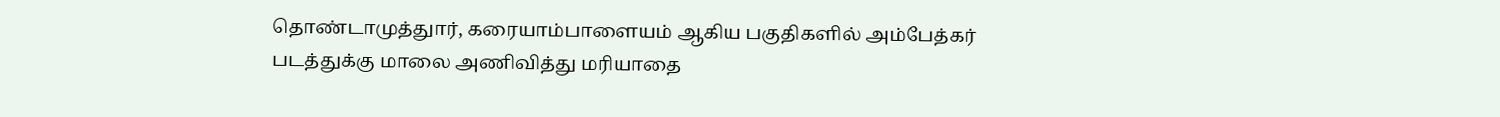தொண்டாமுத்துார், கரையாம்பாளையம் ஆகிய பகுதிகளில் அம்பேத்கர் படத்துக்கு மாலை அணிவித்து மரியாதை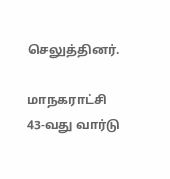செலுத்தினர்.

மாநகராட்சி 43-வது வார்டு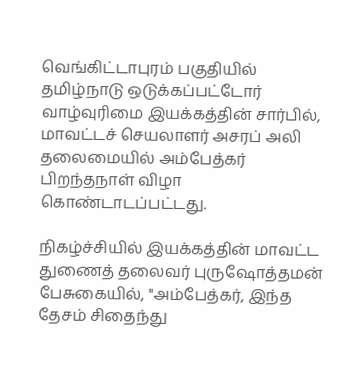வெங்கிட்டாபுரம் பகுதியில் தமிழ்நாடு ஒடுக்கப்பட்டோர் வாழ்வுரிமை இயக்கத்தின் சார்பில், மாவட்டச் செயலாளர் அசரப் அலி தலைமையில் அம்பேத்கர் பிறந்தநாள் விழா கொண்டாடப்பட்டது.

நிகழ்ச்சியில் இயக்கத்தின் மாவட்ட துணைத் தலைவர் புருஷோத்தமன் பேசுகையில், ''அம்பேத்கர், இந்த தேசம் சிதைந்து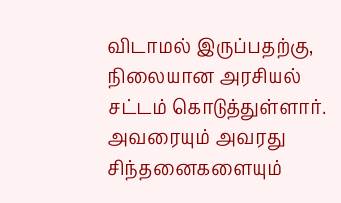விடாமல் இருப்பதற்கு, நிலையான அரசியல் சட்டம் கொடுத்துள்ளார். அவரையும் அவரது சிந்தனைகளையும்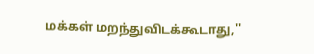மக்கள் மறந்துவிடக்கூடாது,''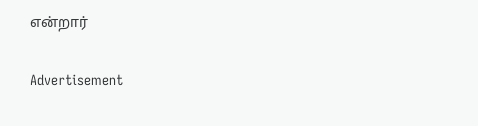என்றார்

Advertisement